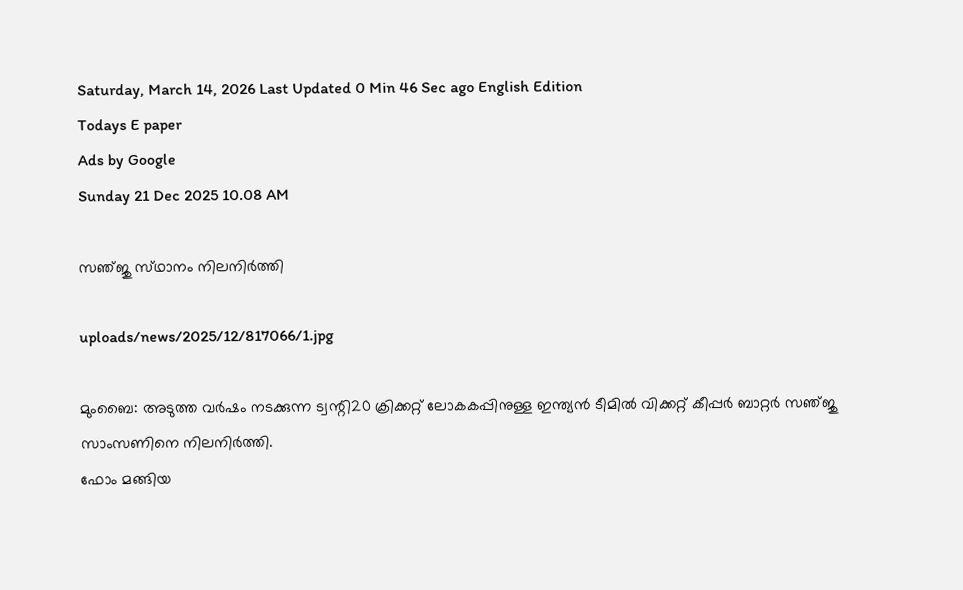Saturday, March 14, 2026 Last Updated 0 Min 46 Sec ago English Edition
Todays E paper
Ads by Google
Sunday 21 Dec 2025 10.08 AM

സഞ്‌ജു സ്‌ഥാനം നിലനിര്‍ത്തി

uploads/news/2025/12/817066/1.jpg

മുംബൈ: അടുത്ത വര്‍ഷം നടക്കുന്ന ട്വന്റി20 ക്രിക്കറ്റ്‌ ലോകകപ്പിനുള്ള ഇന്ത്യന്‍ ടീമില്‍ വിക്കറ്റ്‌ കീപ്പര്‍ ബാറ്റര്‍ സഞ്‌ജു സാംസണിനെ നിലനിര്‍ത്തി.
ഫോം മങ്ങിയ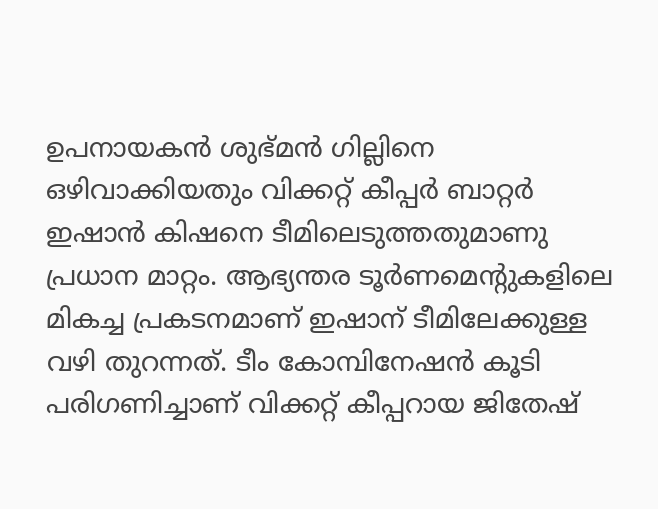ഉപനായകന്‍ ശുഭ്‌മന്‍ ഗില്ലിനെ ഒഴിവാക്കിയതും വിക്കറ്റ്‌ കീപ്പര്‍ ബാറ്റര്‍ ഇഷാന്‍ കിഷനെ ടീമിലെടുത്തതുമാണു പ്രധാന മാറ്റം. ആഭ്യന്തര ടൂര്‍ണമെന്റുകളിലെ മികച്ച പ്രകടനമാണ്‌ ഇഷാന്‌ ടീമിലേക്കുള്ള വഴി തുറന്നത്‌. ടീം കോമ്പിനേഷന്‍ കൂടി പരിഗണിച്ചാണ്‌ വിക്കറ്റ്‌ കീപ്പറായ ജിതേഷ്‌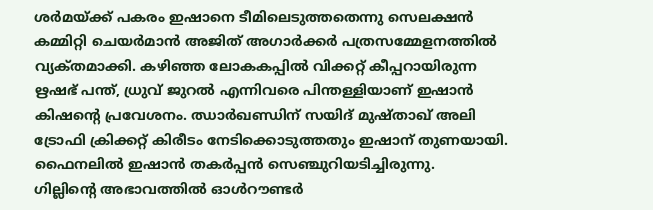ശര്‍മയ്‌ക്ക് പകരം ഇഷാനെ ടീമിലെടുത്തതെന്നു സെലക്ഷന്‍ കമ്മിറ്റി ചെയര്‍മാന്‍ അജിത്‌ അഗാര്‍ക്കര്‍ പത്രസമ്മേളനത്തില്‍ വ്യക്‌തമാക്കി. കഴിഞ്ഞ ലോകകപ്പില്‍ വിക്കറ്റ്‌ കീപ്പറായിരുന്ന ഋഷഭ്‌ പന്ത്‌, ധ്രുവ്‌ ജുറല്‍ എന്നിവരെ പിന്തള്ളിയാണ്‌ ഇഷാന്‍ കിഷന്റെ പ്രവേശനം. ഝാര്‍ഖണ്ഡിന്‌ സയിദ്‌ മുഷ്‌താഖ്‌ അലി ട്രോഫി ക്രിക്കറ്റ്‌ കിരീടം നേടിക്കൊടുത്തതും ഇഷാന്‌ തുണയായി. ഫൈനലില്‍ ഇഷാന്‍ തകര്‍പ്പന്‍ സെഞ്ചുറിയടിച്ചിരുന്നു.
ഗില്ലിന്റെ അഭാവത്തില്‍ ഓള്‍റൗണ്ടര്‍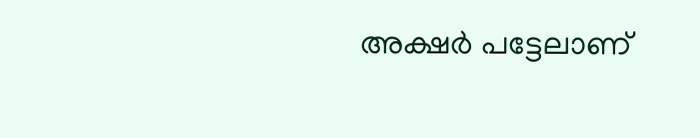അക്ഷര്‍ പട്ടേലാണ്‌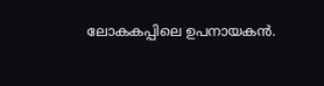ലോകകപ്പിലെ ഉപനായകന്‍.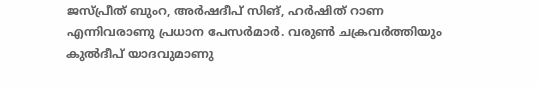ജസ്‌പ്രീത്‌ ബുംറ, അര്‍ഷദീപ്‌ സിങ്‌, ഹര്‍ഷിത്‌ റാണ എന്നിവരാണു പ്രധാന പേസര്‍മാര്‍. വരുണ്‍ ചക്രവര്‍ത്തിയും കുല്‍ദീപ്‌ യാദവുമാണു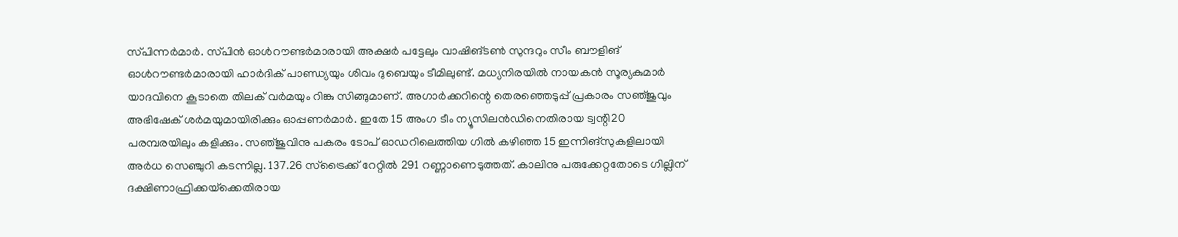സ്‌പിന്നര്‍മാര്‍. സ്‌പിന്‍ ഓള്‍റൗണ്ടര്‍മാരായി അക്ഷര്‍ പട്ടേലും വാഷിങ്‌ടണ്‍ സുന്ദറും സീം ബൗളിങ്‌ ഓള്‍റൗണ്ടര്‍മാരായി ഹാര്‍ദിക്‌ പാണ്ഡ്യയും ശിവം ദുബെയും ടീമിലുണ്ട്‌. മധ്യനിരയില്‍ നായകന്‍ സൂര്യകുമാര്‍ യാദവിനെ കൂടാതെ തിലക്‌ വര്‍മയും റിങ്കു സിങ്ങുമാണ്‌. അഗാര്‍ക്കറിന്റെ തെരഞ്ഞെടുപ്പ്‌ പ്രകാരം സഞ്‌ജുവും അഭിഷേക്‌ ശര്‍മയുമായിരിക്കും ഓപ്പണര്‍മാര്‍. ഇതേ 15 അംഗ ടീം ന്യൂസിലന്‍ഡിനെതിരായ ട്വന്റി20 പരമ്പരയിലും കളിക്കും. സഞ്‌ജുവിനു പകരം ടോപ്‌ ഓഡറിലെത്തിയ ഗില്‍ കഴിഞ്ഞ 15 ഇന്നിങ്‌സുകളിലായി അര്‍ധ സെഞ്ചുറി കടന്നില്ല. 137.26 സ്‌ട്രൈക്ക്‌ റേറ്റില്‍ 291 റണ്ണാണെടുത്തത്‌. കാലിനു പരുക്കേറ്റതോടെ ഗില്ലിന്‌ ദക്ഷിണാഫ്രിക്കയ്‌ക്കെതിരായ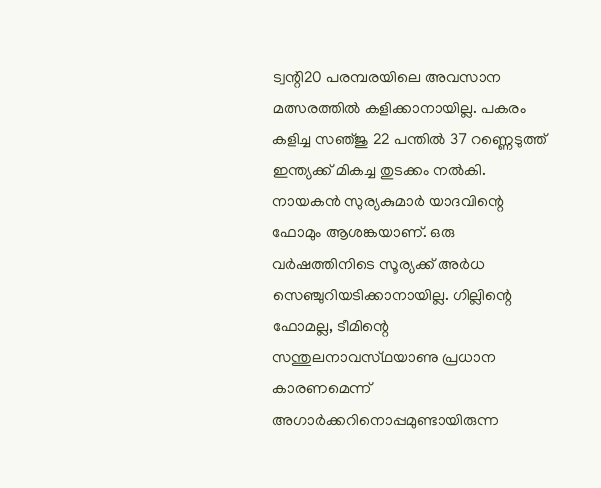ട്വന്റി20 പരമ്പരയിലെ അവസാന മത്സരത്തില്‍ കളിക്കാനായില്ല. പകരം കളിച്ച സഞ്‌ജു 22 പന്തില്‍ 37 റണ്ണെടുത്ത്‌ ഇന്ത്യക്ക്‌ മികച്ച തുടക്കം നല്‍കി. നായകന്‍ സുര്യകുമാര്‍ യാദവിന്റെ ഫോമും ആശങ്കയാണ്‌. ഒരു വര്‍ഷത്തിനിടെ സൂര്യക്ക്‌ അര്‍ധ സെഞ്ചുറിയടിക്കാനായില്ല. ഗില്ലിന്റെ ഫോമല്ല, ടീമിന്റെ സന്തുലനാവസ്‌ഥയാണു പ്രധാന കാരണമെന്ന്‌ അഗാര്‍ക്കറിനൊപ്പമുണ്ടായിരുന്ന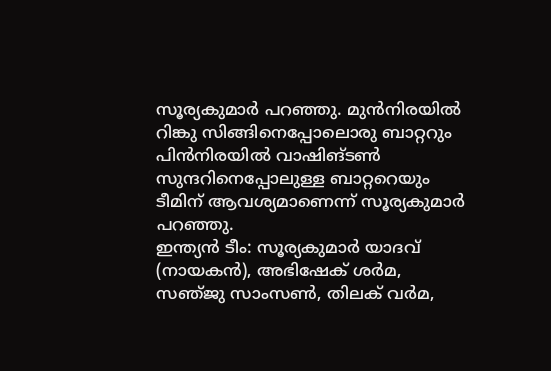സൂര്യകുമാര്‍ പറഞ്ഞു. മുന്‍നിരയില്‍ റിങ്കു സിങ്ങിനെപ്പോലൊരു ബാറ്ററും പിന്‍നിരയില്‍ വാഷിങ്‌ടണ്‍ സുന്ദറിനെപ്പോലുള്ള ബാറ്ററെയും ടീമിന്‌ ആവശ്യമാണെന്ന്‌ സൂര്യകുമാര്‍ പറഞ്ഞു.
ഇന്ത്യന്‍ ടീം: സൂര്യകുമാര്‍ യാദവ്‌ (നായകന്‍), അഭിഷേക്‌ ശര്‍മ, സഞ്‌ജു സാംസണ്‍, തിലക്‌ വര്‍മ,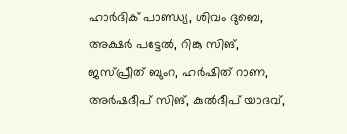ഹാര്‍ദിക്‌ പാണ്ഡ്യ, ശിവം ദുബെ, അക്ഷര്‍ പട്ടേല്‍, റിങ്കു സിങ്‌, ജസ്‌പ്രീത്‌ ബുംറ, ഹര്‍ഷിത്‌ റാണ, അര്‍ഷദീപ്‌ സിങ്‌, കുല്‍ദീപ്‌ യാദവ്‌,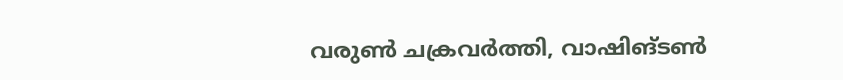വരുണ്‍ ചക്രവര്‍ത്തി, വാഷിങ്‌ടണ്‍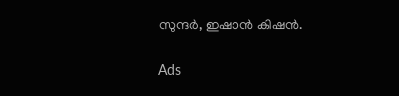സുന്ദര്‍, ഇഷാന്‍ കിഷന്‍.

Ads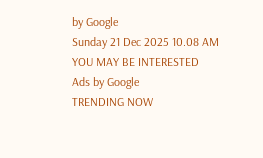by Google
Sunday 21 Dec 2025 10.08 AM
YOU MAY BE INTERESTED
Ads by Google
TRENDING NOW